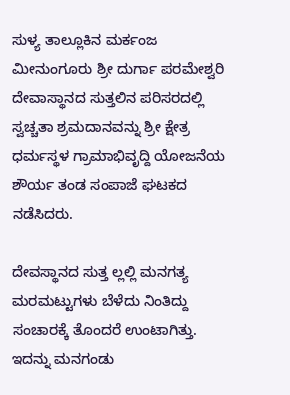ಸುಳ್ಯ ತಾಲ್ಲೂಕಿನ ಮರ್ಕಂಜ ಮೀನುಂಗೂರು ಶ್ರೀ ದುರ್ಗಾ ಪರಮೇಶ್ವರಿ ದೇವಾಸ್ಥಾನದ ಸುತ್ತಲಿನ ಪರಿಸರದಲ್ಲಿ ಸ್ವಚ್ಚತಾ ಶ್ರಮದಾನವನ್ನು ಶ್ರೀ ಕ್ಷೇತ್ರ ಧರ್ಮಸ್ಥಳ ಗ್ರಾಮಾಭಿವೃದ್ದಿ ಯೋಜನೆಯ ಶೌರ್ಯ ತಂಡ ಸಂಪಾಜೆ ಘಟಕದ ನಡೆಸಿದರು.

ದೇವಸ್ಥಾನದ ಸುತ್ತ ಲ್ಲಲ್ಲಿ ಮನಗತ್ಯ ಮರಮಟ್ಟುಗಳು ಬೆಳೆದು ನಿಂತಿದ್ದು ಸಂಚಾರಕ್ಕೆ ತೊಂದರೆ ಉಂಟಾಗಿತ್ತು. ಇದನ್ನು ಮನಗಂಡು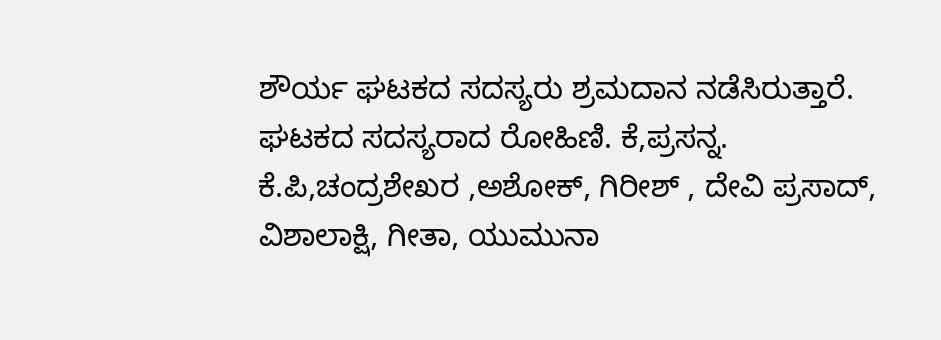ಶೌರ್ಯ ಘಟಕದ ಸದಸ್ಯರು ಶ್ರಮದಾನ ನಡೆಸಿರುತ್ತಾರೆ.
ಘಟಕದ ಸದಸ್ಯರಾದ ರೋಹಿಣಿ. ಕೆ,ಪ್ರಸನ್ನ. ಕೆ.ಪಿ,ಚಂದ್ರಶೇಖರ ,ಅಶೋಕ್, ಗಿರೀಶ್ , ದೇವಿ ಪ್ರಸಾದ್, ವಿಶಾಲಾಕ್ಷಿ, ಗೀತಾ, ಯುಮುನಾ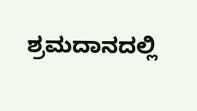ಶ್ರಮದಾನದಲ್ಲಿ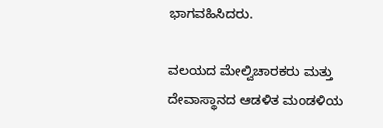ಭಾಗವಹಿಸಿದರು.

ವಲಯದ ಮೇಲ್ವಿಚಾರಕರು ಮತ್ತು ದೇವಾಸ್ಥಾನದ ಆಡಳಿತ ಮಂಡಳಿಯ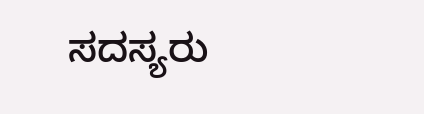ಸದಸ್ಯರು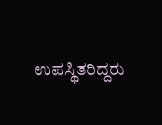ಉಪಸ್ಥಿತರಿದ್ದರು